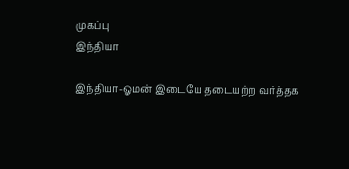முகப்பு
இந்தியா

இந்தியா-ஓமன் இடையே தடையற்ற வர்த்தக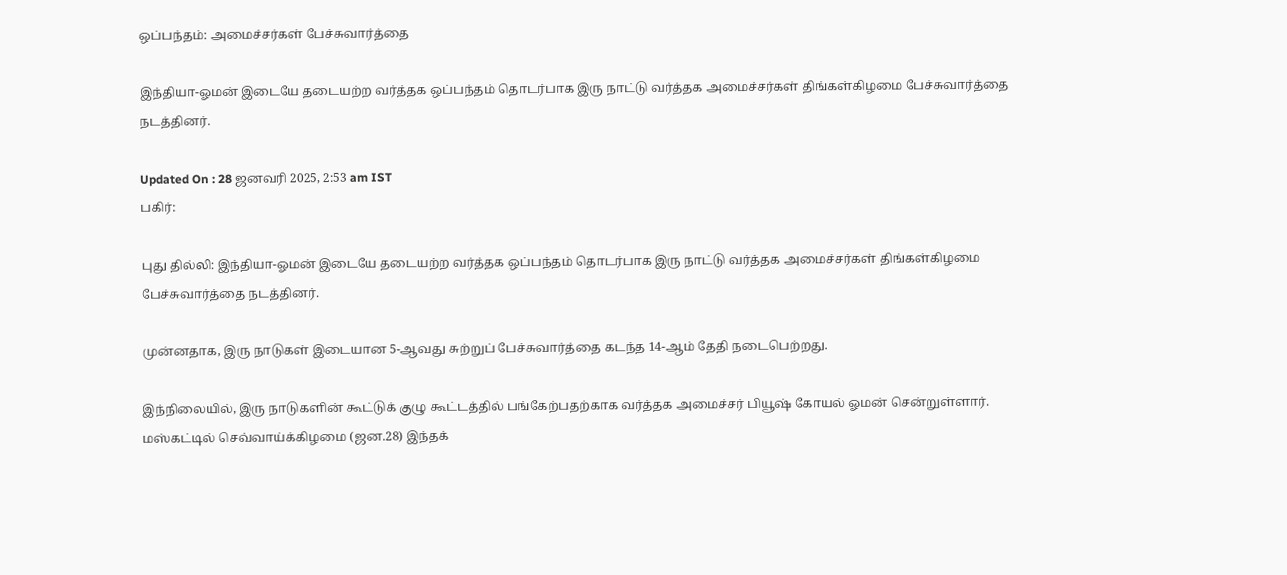ஒப்பந்தம்: அமைச்சர்கள் பேச்சுவார்த்தை

இந்தியா-ஓமன் இடையே தடையற்ற வர்த்தக ஒப்பந்தம் தொடர்பாக இரு நாட்டு வர்த்தக அமைச்சர்கள் திங்கள்கிழமை பேச்சுவார்த்தை நடத்தினர்.

Updated On : 28 ஜனவரி 2025, 2:53 am IST
பகிர்:

புது தில்லி: இந்தியா-ஓமன் இடையே தடையற்ற வர்த்தக ஒப்பந்தம் தொடர்பாக இரு நாட்டு வர்த்தக அமைச்சர்கள் திங்கள்கிழமை பேச்சுவார்த்தை நடத்தினர்.

முன்னதாக, இரு நாடுகள் இடையான 5-ஆவது சுற்றுப் பேச்சுவார்த்தை கடந்த 14-ஆம் தேதி நடைபெற்றது.

இந்நிலையில், இரு நாடுகளின் கூட்டுக் குழு கூட்டத்தில் பங்கேற்பதற்காக வர்த்தக அமைச்சர் பியூஷ் கோயல் ஓமன் சென்றுள்ளார். மஸ்கட்டில் செவ்வாய்க்கிழமை (ஜன.28) இந்தக்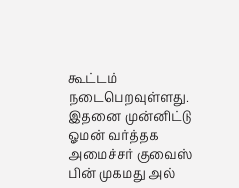கூட்டம் நடைபெறவுள்ளது. இதனை முன்னிட்டு ஓமன் வர்த்தக அமைச்சர் குவைஸ் பின் முகமது அல்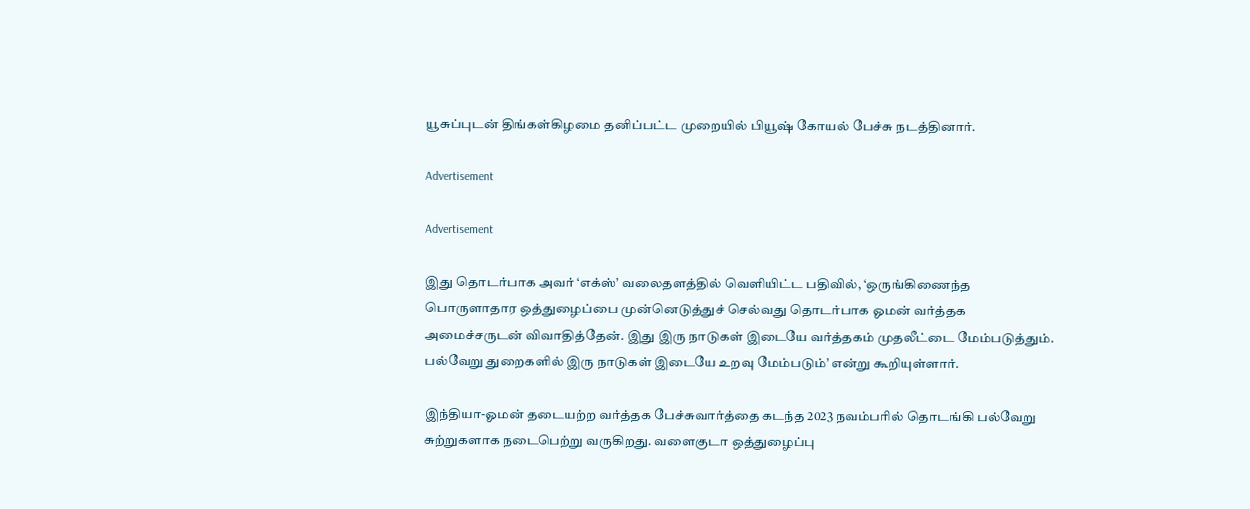யூசுப்புடன் திங்கள்கிழமை தனிப்பட்ட முறையில் பியூஷ் கோயல் பேச்சு நடத்தினார்.

Advertisement

Advertisement

இது தொடர்பாக அவர் ‘எக்ஸ்’ வலைதளத்தில் வெளியிட்ட பதிவில், ‘ஒருங்கிணைந்த பொருளாதார ஒத்துழைப்பை முன்னெடுத்துச் செல்வது தொடர்பாக ஓமன் வர்த்தக அமைச்சருடன் விவாதித்தேன். இது இரு நாடுகள் இடையே வர்த்தகம் முதலீட்டை மேம்படுத்தும். பல்வேறு துறைகளில் இரு நாடுகள் இடையே உறவு மேம்படும்’ என்று கூறியுள்ளார்.

இந்தியா-ஓமன் தடையற்ற வர்த்தக பேச்சுவார்த்தை கடந்த 2023 நவம்பரில் தொடங்கி பல்வேறு சுற்றுகளாக நடைபெற்று வருகிறது. வளைகுடா ஒத்துழைப்பு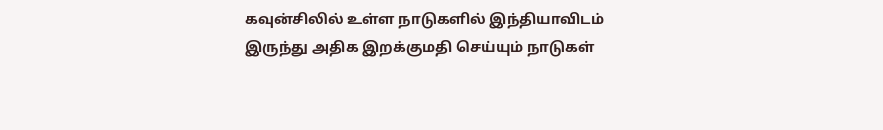கவுன்சிலில் உள்ள நாடுகளில் இந்தியாவிடம் இருந்து அதிக இறக்குமதி செய்யும் நாடுகள்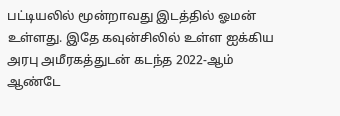பட்டியலில் மூன்றாவது இடத்தில் ஓமன் உள்ளது. இதே கவுன்சிலில் உள்ள ஐக்கிய அரபு அமீரகத்துடன் கடந்த 2022-ஆம் ஆண்டே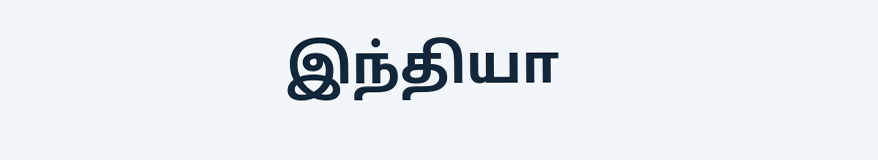இந்தியா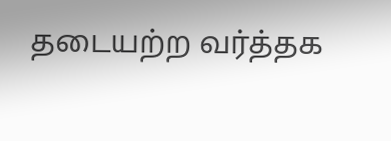தடையற்ற வர்த்தக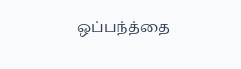ஒப்பந்த்தை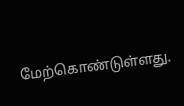மேற்கொண்டுள்ளது.